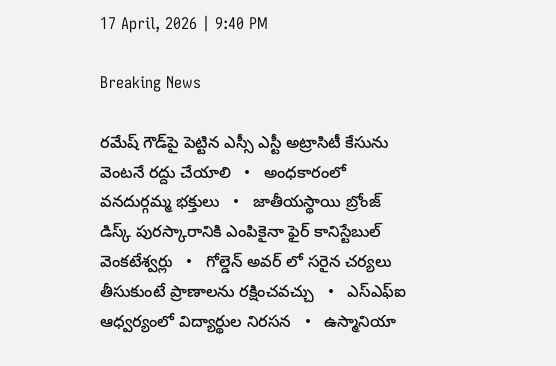17 April, 2026 | 9:40 PM

Breaking News

రమేష్ గౌడ్‌పై పెట్టిన ఎస్సీ ఎస్టీ అట్రాసిటీ కేసును వెంటనే రద్దు చేయాలి   •   అంధకారంలో వనదుర్గమ్మ భక్తులు   •   జాతీయస్థాయి బ్రోంజ్ డిస్క్ పురస్కారానికి ఎంపికైనా ఫైర్ కానిస్టేబుల్ వెంకటేశ్వర్లు   •   గోల్డెన్ అవర్ లో సరైన చర్యలు తీసుకుంటే ప్రాణాలను రక్షించవచ్చు   •   ఎస్ఎఫ్ఐ ఆధ్వర్యంలో విద్యార్థుల నిరసన   •   ఉస్మానియా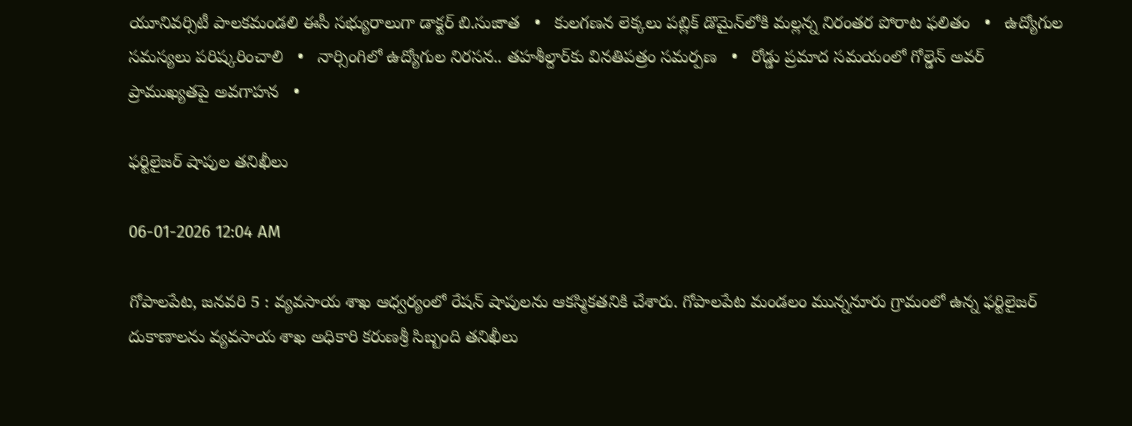యూనివర్సిటీ పాలకమండలి ఈసీ సభ్యురాలుగా డాక్టర్ బి.సుజాత   •   కులగణన లెక్కలు పబ్లిక్ డొమైన్‌లోకి మల్లన్న నిరంతర పోరాట ఫలితం   •   ఉద్యోగుల సమస్యలు పరిష్కరించాలి   •   నార్సింగిలో ఉద్యోగుల నిరసన.. తహశీల్దార్‌కు వినతిపత్రం సమర్పణ   •   రోడ్డు ప్రమాద సమయంలో గోల్డెన్ అవర్ ప్రాముఖ్యతపై అవగాహన   •

ఫర్టిలైజర్ షాపుల తనిఖీలు

06-01-2026 12:04 AM

గోపాలపేట, జనవరి 5 : వ్యవసాయ శాఖ ఆధ్వర్యంలో రేషన్ షాపులను ఆకస్మికతనికి చేశారు. గోపాలపేట మండలం మున్ననూరు గ్రామంలో ఉన్న ఫర్టిలైజర్ దుకాణాలను వ్యవసాయ శాఖ అధికారి కరుణశ్రీ సిబ్బంది తనిఖీలు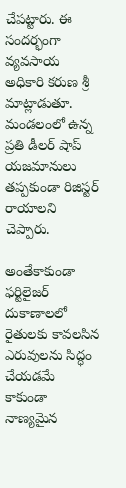చేపట్టారు. ఈ సందర్భంగా వ్యవసాయ అధికారి కరుణ శ్రీ మాట్లాడుతూ. మండలంలో ఉన్న ప్రతి డీలర్ షాప్ యజమానులు తప్పకుండా రిజిస్టర్ రాయాలని చెప్పారు.

అంతేకాకుండా ఫర్టిలైజర్ దుకాణాలలో రైతులకు కావలసిన ఎరువులను సిద్ధం చేయడమే కాకుండా నాణ్యమైన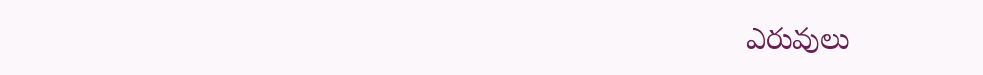ఎరువులు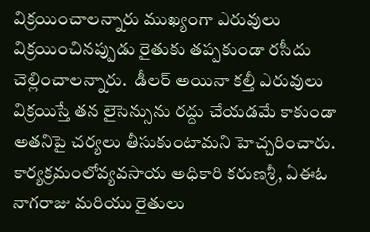విక్రయించాలన్నారు ముఖ్యంగా ఎరువులు విక్రయించినప్పుడు రైతుకు తప్పకుండా రసీదు చెల్లించాలన్నారు.  డీలర్ అయినా కల్తీ ఎరువులు విక్రయిస్తే తన లైసెన్సును రద్దు చేయడమే కాకుండా అతనిపై చర్యలు తీసుకుంటామని హెచ్చరించారు. కార్యక్రమంలోవ్యవసాయ అధికారి కరుణశ్రీ, ఏఈఓ  నాగరాజు మరియు రైతులు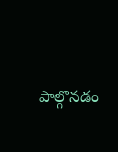పాల్గొనడం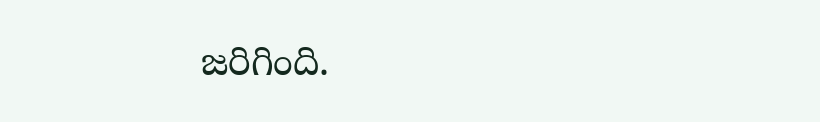జరిగింది.